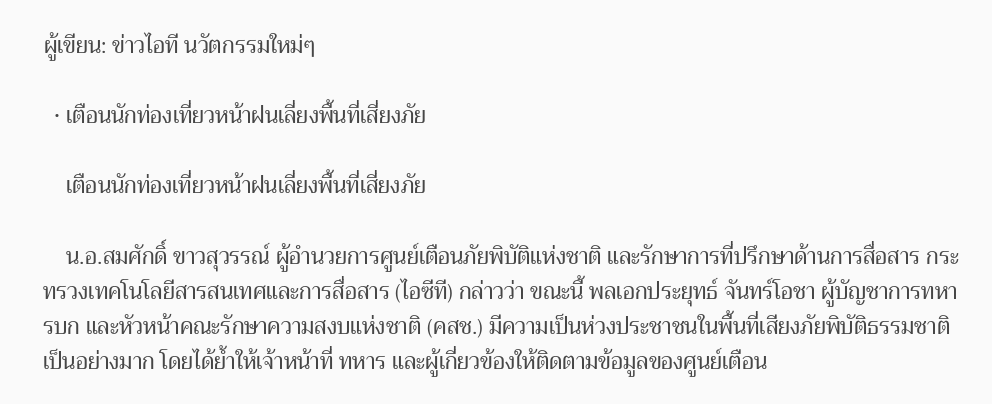ผู้เขียน: ข่าวไอที นวัตกรรมใหม่ๆ

  • เตือนนักท่องเที่ยวหน้าฝนเลี่ยงพื้นที่เสี่ยงภัย

    เตือนนักท่องเที่ยวหน้าฝนเลี่ยงพื้นที่เสี่ยงภัย

    น.อ.สมศักดิ์ ขาวสุวรรณ์ ผู้อำนวยการศูนย์เตือนภัยพิบัติแห่งชาติ และรักษาการที่ปรึกษาด้านการสื่อสาร กระทรวงเทคโนโลยีสารสนเทศและการสื่อสาร (ไอซีที) กล่าวว่า ขณะนี้ พลเอกประยุทธ์ จันทร์โอชา ผู้บัญชาการทหารบก และหัวหน้าคณะรักษาความสงบแห่งชาติ (คสช.) มีความเป็นห่วงประชาชนในพื้นที่เสียงภัยพิบัติธรรมชาติเป็นอย่างมาก โดยได้ย้ำให้เจ้าหน้าที่ ทหาร และผู้เกี่ยวข้องให้ติดตามข้อมูลของศูนย์เตือน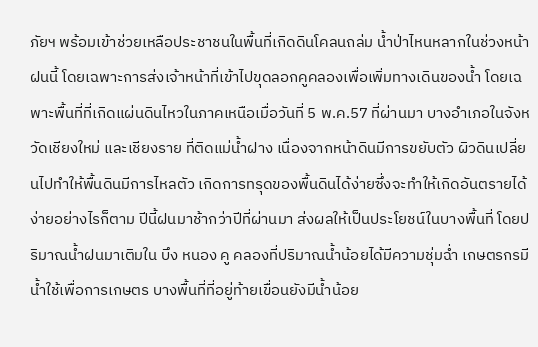ภัยฯ พร้อมเข้าช่วยเหลือประชาชนในพื้นที่เกิดดินโคลนถล่ม น้ำป่าไหนหลากในช่วงหน้าฝนนี้ โดยเฉพาะการส่งเจ้าหน้าที่เข้าไปขุดลอกคูคลองเพื่อเพิ่มทางเดินของน้ำ โดยเฉพาะพื้นที่ที่เกิดแผ่นดินไหวในภาคเหนือเมื่อวันที่ 5 พ.ค.57 ที่ผ่านมา บางอำเภอในจังหวัดเชียงใหม่ และเชียงราย ที่ติดแม่น้ำฝาง เนื่องจากหน้าดินมีการขยับตัว ผิวดินเปลี่ยนไปทำให้พื้นดินมีการไหลตัว เกิดการทรุดของพื้นดินได้ง่ายซึ่งจะทำให้เกิดอันตรายได้ง่ายอย่างไรก็ตาม ปีนี้ฝนมาช้ากว่าปีที่ผ่านมา ส่งผลให้เป็นประโยชน์ในบางพื้นที่ โดยปริมาณน้ำฝนมาเติมใน บึง หนอง คู คลองที่ปริมาณน้ำน้อยได้มีความชุ่มฉ่ำ เกษตรกรมีน้ำใช้เพื่อการเกษตร บางพื้นที่ที่อยู่ท้ายเขื่อนยังมีน้ำน้อย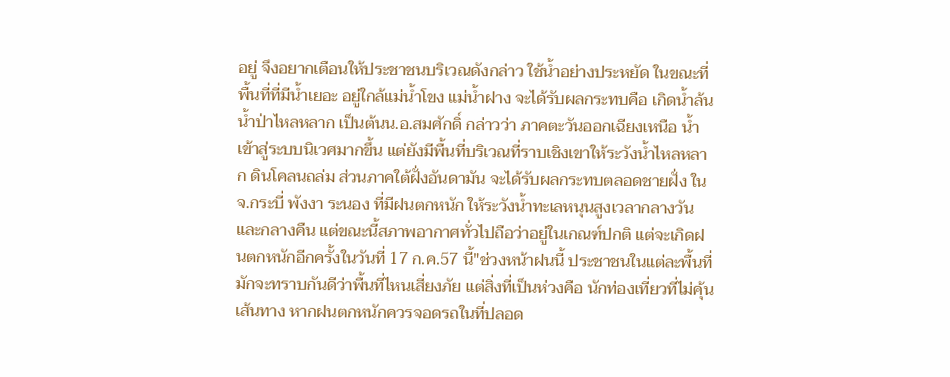อยู่ จึงอยากเตือนให้ประชาชนบริเวณดังกล่าว ใช้น้ำอย่างประหยัด ในขณะที่พื้นที่ที่มีน้ำเยอะ อยู่ใกล้แม่น้ำโขง แม่น้ำฝาง จะได้รับผลกระทบคือ เกิดน้ำล้น น้ำป่าไหลหลาก เป็นต้นน.อ.สมศักดิ์ กล่าวว่า ภาคตะวันออกเฉียงเหนือ น้ำเข้าสู่ระบบนิเวศมากขึ้น แต่ยังมีพื้นที่บริเวณที่ราบเชิงเขาให้ระวังน้ำไหลหลาก ดินโคลนถล่ม ส่วนภาคใต้ฝั่งอันดามัน จะได้รับผลกระทบตลอดชายฝั่ง ในจ.กระบี่ พังงา ระนอง ที่มีฝนตกหนัก ให้ระวังน้ำทะเลหนุนสูงเวลากลางวันและกลางคืน แต่ขณะนี้สภาพอากาศทั่วไปถือว่าอยู่ในเกณฑ์ปกติ แต่จะเกิดฝนตกหนักอีกครั้งในวันที่ 17 ก.ค.57 นี้"ช่วงหน้าฝนนี้ ประชาชนในแต่ละพื้นที่มักจะทราบกันดีว่าพื้นที่ไหนเสี่ยงภัย แต่สิ่งที่เป็นห่วงคือ นักท่องเที่ยวที่ไม่คุ้นเส้นทาง หากฝนตกหนักควรจอดรถในที่ปลอด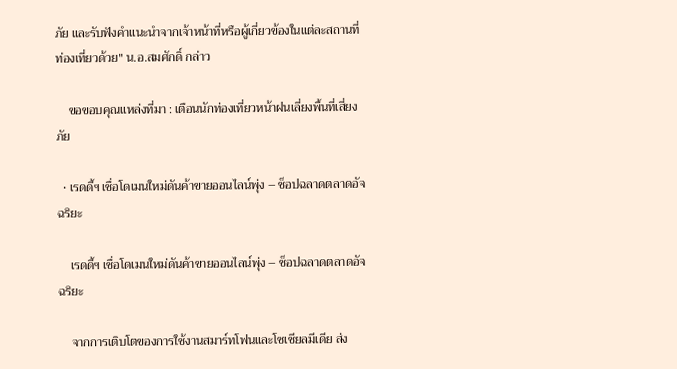ภัย และรับฟังคำแนะนำจากเจ้าหน้าที่หรือผู้เกี่ยวข้องในแต่ละสถานที่ท่องเที่ยวด้วย" น.อ.สมศักดิ์ กล่าว

    ขอขอบคุณแหล่งที่มา : เตือนนักท่องเที่ยวหน้าฝนเลี่ยงพื้นที่เสี่ยงภัย

  • เรดดี้ฯ เชื่อโดเมนใหม่ดันค้าขายออนไลน์พุ่ง – ช็อปฉลาดตลาดอัจฉริยะ

    เรดดี้ฯ เชื่อโดเมนใหม่ดันค้าขายออนไลน์พุ่ง – ช็อปฉลาดตลาดอัจฉริยะ

    จากการเติบโตของการใช้งานสมาร์ทโฟนและโซเชียลมีเดีย ส่ง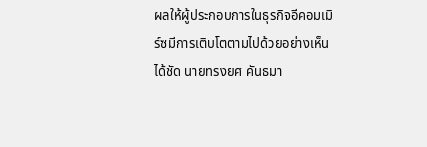ผลให้ผู้ประกอบการในธุรกิจอีคอมเมิร์ซมีการเติบโตตามไปด้วยอย่างเห็นได้ชัด นายทรงยศ คันธมา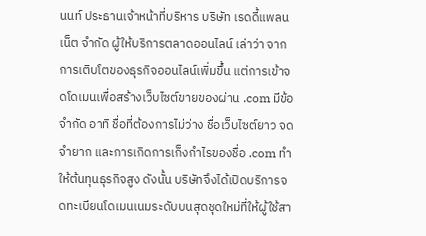นนท์ ประธานเจ้าหน้าที่บริหาร บริษัท เรดดี้แพลนเน็ต จำกัด ผู้ให้บริการตลาดออนไลน์ เล่าว่า จากการเติบโตของธุรกิจออนไลน์เพิ่มขึ้น แต่การเข้าจดโดเมนเพื่อสร้างเว็บไซต์ขายของผ่าน .com มีข้อจำกัด อาทิ ชื่อที่ต้องการไม่ว่าง ชื่อเว็บไซต์ยาว จดจำยาก และการเกิดการเก็งกำไรของชื่อ .com ทำให้ต้นทุนธุรกิจสูง ดังนั้น บริษัทจึงได้เปิดบริการจดทะเบียนโดเมนเนมระดับบนสุดชุดใหม่ที่ให้ผู้ใช้สา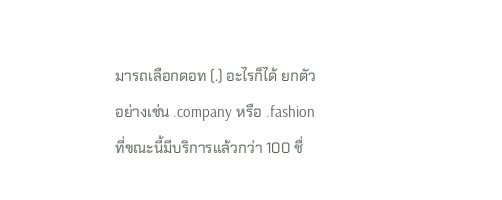มารถเลือกดอท (.) อะไรก็ได้ ยกตัวอย่างเช่น .company หรือ .fashion ที่ขณะนี้มีบริการแล้วกว่า 100 ชื่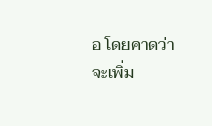อ โดยคาดว่าจะเพิ่ม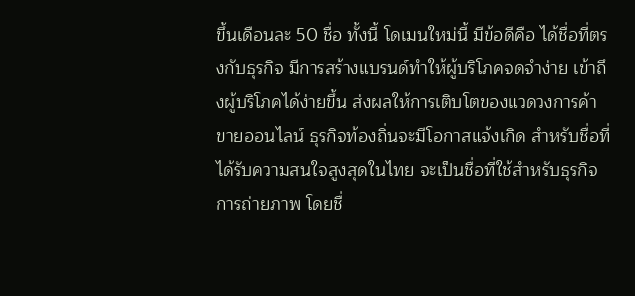ขึ้นเดือนละ 50 ชื่อ ทั้งนี้ โดเมนใหม่นี้ มีข้อดีคือ ได้ชื่อที่ตรงกับธุรกิจ มีการสร้างแบรนด์ทำให้ผู้บริโภคจดจำง่าย เข้าถึงผู้บริโภคได้ง่ายขึ้น ส่งผลให้การเติบโตของแวดวงการค้าขายออนไลน์ ธุรกิจท้องถิ่นจะมีโอกาสแจ้งเกิด สำหรับชื่อที่ได้รับความสนใจสูงสุดในไทย จะเป็นชื่อที่ใช้สำหรับธุรกิจ การถ่ายภาพ โดยชื่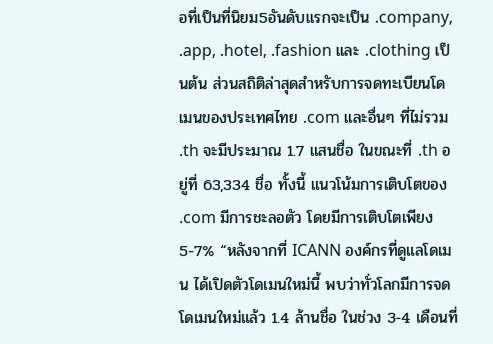อที่เป็นที่นิยม5อันดับแรกจะเป็น .company, .app, .hotel, .fashion และ .clothing เป็นต้น ส่วนสถิติล่าสุดสำหรับการจดทะเบียนโดเมนของประเทศไทย .com และอื่นๆ ที่ไม่รวม .th จะมีประมาณ 1.7 แสนชื่อ ในขณะที่ .th อยู่ที่ 63,334 ชื่อ ทั้งนี้ แนวโน้มการเติบโตของ .com มีการชะลอตัว โดยมีการเติบโตเพียง 5-7% “หลังจากที่ ICANN องค์กรที่ดูแลโดเมน ได้เปิดตัวโดเมนใหม่นี้ พบว่าทั่วโลกมีการจดโดเมนใหม่แล้ว 1.4 ล้านชื่อ ในช่วง 3-4 เดือนที่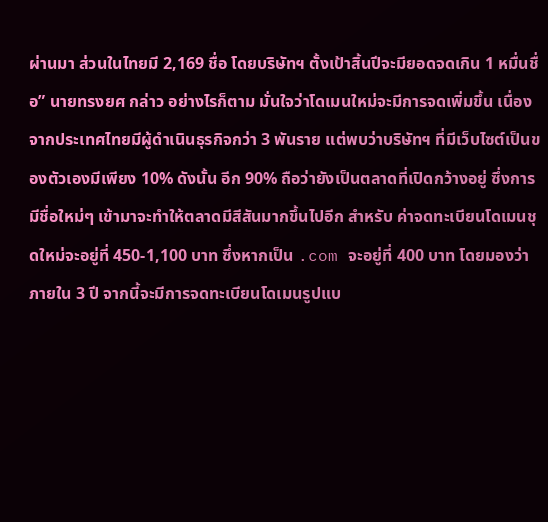ผ่านมา ส่วนในไทยมี 2,169 ชื่อ โดยบริษัทฯ ตั้งเป้าสิ้นปีจะมียอดจดเกิน 1 หมื่นชื่อ” นายทรงยศ กล่าว อย่างไรก็ตาม มั่นใจว่าโดเมนใหม่จะมีการจดเพิ่มขึ้น เนื่องจากประเทศไทยมีผู้ดำเนินธุรกิจกว่า 3 พันราย แต่พบว่าบริษัทฯ ที่มีเว็บไซต์เป็นของตัวเองมีเพียง 10% ดังนั้น อีก 90% ถือว่ายังเป็นตลาดที่เปิดกว้างอยู่ ซึ่งการมีชื่อใหม่ๆ เข้ามาจะทำให้ตลาดมีสีสันมากขึ้นไปอีก สำหรับ ค่าจดทะเบียนโดเมนชุดใหม่จะอยู่ที่ 450-1,100 บาท ซึ่งหากเป็น .com จะอยู่ที่ 400 บาท โดยมองว่าภายใน 3 ปี จากนี้จะมีการจดทะเบียนโดเมนรูปแบ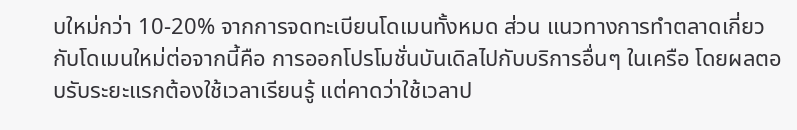บใหม่กว่า 10-20% จากการจดทะเบียนโดเมนทั้งหมด ส่วน แนวทางการทำตลาดเกี่ยวกับโดเมนใหม่ต่อจากนี้คือ การออกโปรโมชั่นบันเดิลไปกับบริการอื่นๆ ในเครือ โดยผลตอบรับระยะแรกต้องใช้เวลาเรียนรู้ แต่คาดว่าใช้เวลาป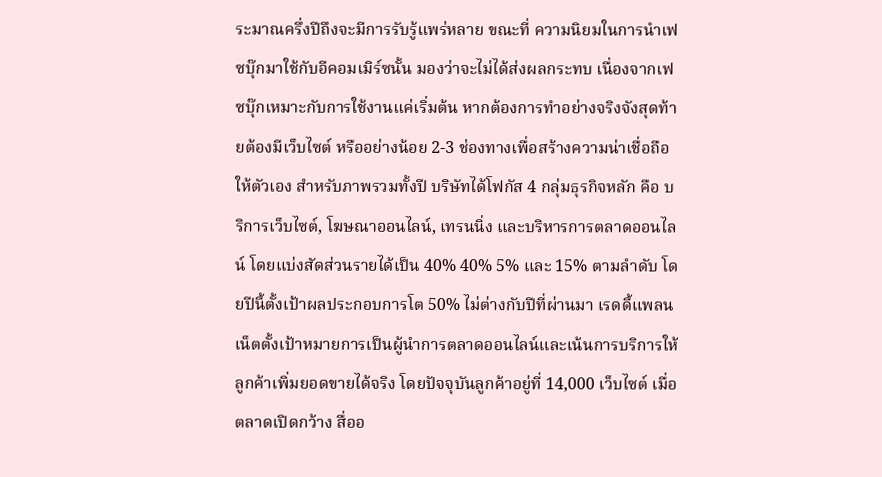ระมาณครึ่งปีถึงจะมีการรับรู้แพร่หลาย ขณะที่ ความนิยมในการนำเฟซบุ๊กมาใช้กับอีคอมเมิร์ซนั้น มองว่าจะไม่ได้ส่งผลกระทบ เนื่องจากเฟซบุ๊กเหมาะกับการใช้งานแค่เริ่มต้น หากต้องการทำอย่างจริงจังสุดท้ายต้องมีเว็บไซต์ หรืออย่างน้อย 2-3 ช่องทางเพื่อสร้างความน่าเชื่อถือให้ตัวเอง สำหรับภาพรวมทั้งปี บริษัทได้โฟกัส 4 กลุ่มธุรกิจหลัก คือ บริการเว็บไซต์, โฆษณาออนไลน์, เทรนนิ่ง และบริหารการตลาดออนไลน์ โดยแบ่งสัดส่วนรายได้เป็น 40% 40% 5% และ 15% ตามลำดับ โดยปีนี้ตั้งเป้าผลประกอบการโต 50% ไม่ต่างกับปีที่ผ่านมา เรดดี้แพลนเน็ตตั้งเป้าหมายการเป็นผู้นำการตลาดออนไลน์และเน้นการบริการให้ลูกค้าเพิ่มยอดขายได้จริง โดยปัจจุบันลูกค้าอยู่ที่ 14,000 เว็บไซต์ เมื่อตลาดเปิดกว้าง สื่ออ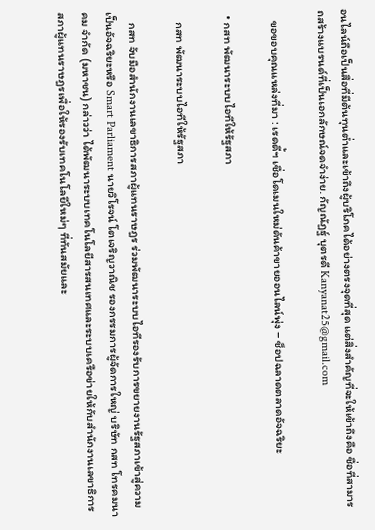อนไลน์ถือเป็นสื่อที่มีต้นทุนต่ำและเข้าถึงผู้บริโภคได้อย่างตรงจุดที่สุด แต่สิ่งสำคัญที่จะให้เข้าถึงคือ ชื่อที่สามารถสร้างแบรนด์ที่เป็นเอกลักษณ์จดจำง่าย. กัญณัฏฐ์ บุตรดี Kanyanat25@gmail.com

    ขอขอบคุณแหล่งที่มา : เรดดี้ฯ เชื่อโดเมนใหม่ดันค้าขายออนไลน์พุ่ง – ช็อปฉลาดตลาดอัจฉริยะ

  • กสท พัฒนาระบบไอทีให้รัฐสภา

    กสท พัฒนาระบบไอทีให้รัฐสภา

    กสท จับมือสํานักงานเลขาธิการสภาผู้แทนราษฎร ร่วมพัฒนาระบบไอทีรองรับการขยายงานรัฐสภาเข้าสู่ความเป็นอัจฉริยะหรือ Smart Parliament นายวิโรจน์ โตเจริญวาณิช รองกรรมการผู้จัดการใหญ่ บริษัท กสท โทรคมนาคม จํากัด (มหาชน) กล่าวว่า ได้พัฒนาระบบเทคโนโลยีสารสนเทศและระบบเครือข่ายให้กับสํานักงานเลขาธิการสภาผู้แทนราษฎรเพื่อให้รองรับเทคโนโลยีใหม่ๆ ที่ทันสมัยและ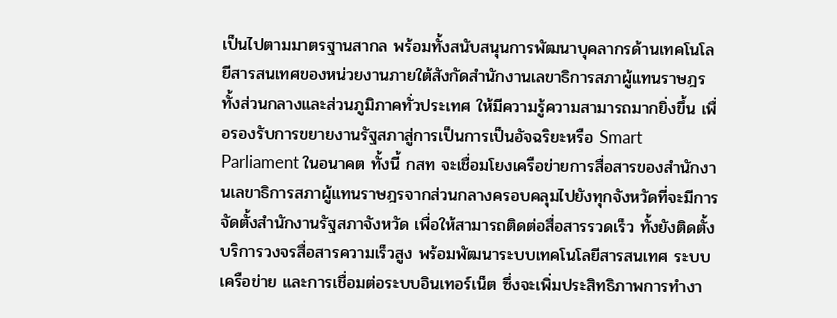เป็นไปตามมาตรฐานสากล พร้อมทั้งสนับสนุนการพัฒนาบุคลากรด้านเทคโนโลยีสารสนเทศของหน่วยงานภายใต้สังกัดสำนักงานเลขาธิการสภาผู้แทนราษฎร ทั้งส่วนกลางและส่วนภูมิภาคทั่วประเทศ ให้มีความรู้ความสามารถมากยิ่งขึ้น เพื่อรองรับการขยายงานรัฐสภาสู่การเป็นการเป็นอัจฉริยะหรือ Smart Parliament ในอนาคต ทั้งนี้ กสท จะเชื่อมโยงเครือข่ายการสื่อสารของสํานักงานเลขาธิการสภาผู้แทนราษฎรจากส่วนกลางครอบคลุมไปยังทุกจังหวัดที่จะมีการจัดตั้งสำนักงานรัฐสภาจังหวัด เพื่อให้สามารถติดต่อสื่อสารรวดเร็ว ทั้งยังติดตั้งบริการวงจรสื่อสารความเร็วสูง พร้อมพัฒนาระบบเทคโนโลยีสารสนเทศ ระบบเครือข่าย และการเชื่อมต่อระบบอินเทอร์เน็ต ซึ่งจะเพิ่มประสิทธิภาพการทํางา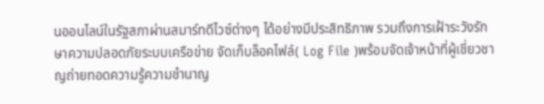นออนไลน์ในรัฐสภาผ่านสมาร์ทดีไวซ์ต่างๆ ได้อย่างมีประสิทธิภาพ รวมถึงการเฝ้าระวังรักษาความปลอดภัยระบบเครือข่าย จัดเก็บล็อคไฟล์( Log File )พร้อมจัดเจ้าหน้าที่ผู้เชี่ยวชาญถ่ายทอดความรู้ความชํานาญ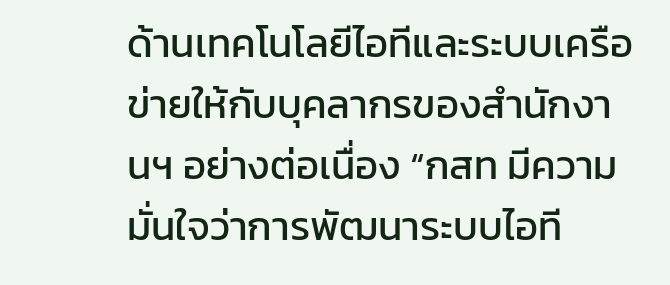ด้านเทคโนโลยีไอทีและระบบเครือข่ายให้กับบุคลากรของสํานักงานฯ อย่างต่อเนื่อง “กสท มีความมั่นใจว่าการพัฒนาระบบไอที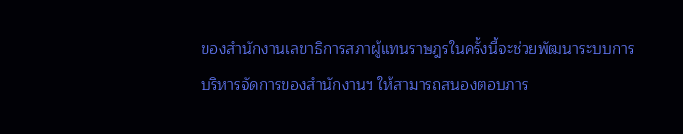ของสํานักงานเลขาธิการสภาผู้แทนราษฎรในครั้งนี้จะช่วยพัฒนาระบบการบริหารจัดการของสำนักงานฯ ให้สามารถสนองตอบภาร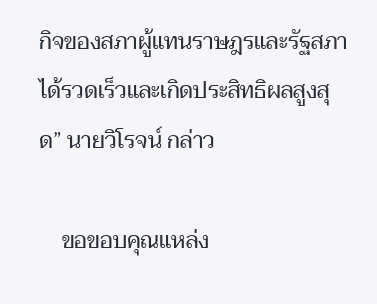กิจของสภาผู้แทนราษฎรและรัฐสภาได้รวดเร็วและเกิดประสิทธิผลสูงสุด” นายวิโรจน์ กล่าว

    ขอขอบคุณแหล่ง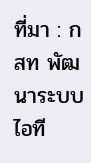ที่มา : กสท พัฒนาระบบไอที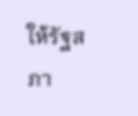ให้รัฐสภา